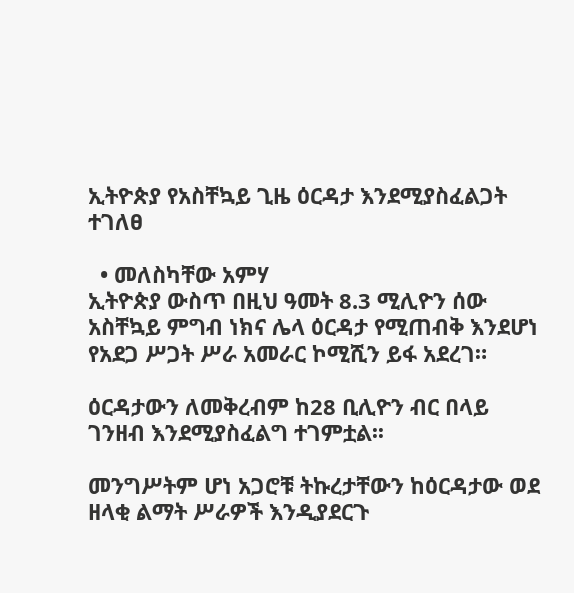ኢትዮጵያ የአስቸኳይ ጊዜ ዕርዳታ እንደሚያስፈልጋት ተገለፀ

  • መለስካቸው አምሃ
ኢትዮጵያ ውስጥ በዚህ ዓመት 8.3 ሚሊዮን ሰው አስቸኳይ ምግብ ነክና ሌላ ዕርዳታ የሚጠብቅ እንደሆነ የአደጋ ሥጋት ሥራ አመራር ኮሚሺን ይፋ አደረገ።

ዕርዳታውን ለመቅረብም ከ28 ቢሊዮን ብር በላይ ገንዘብ እንደሚያስፈልግ ተገምቷል፡፡

መንግሥትም ሆነ አጋሮቹ ትኩረታቸውን ከዕርዳታው ወደ ዘላቂ ልማት ሥራዎች እንዲያደርጉ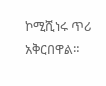ኮሚሺነሩ ጥሪ አቅርበዋል።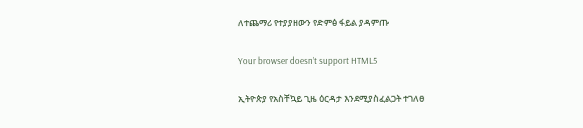ለተጨማሪ የተያያዘውን የድምፅ ፋይል ያዳምጡ

Your browser doesn’t support HTML5

ኢትዮጵያ የአስቸኳይ ጊዜ ዕርዳታ እንደሚያስፈልጋት ተገለፀ